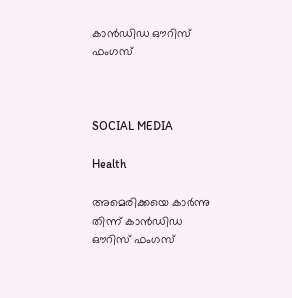കാൻഡിഡ ഔറിസ് ഫംഗസ്



SOCIAL MEDIA

Health

അമെരിക്കയെ കാർന്നു തിന്ന് കാൻഡിഡ ഔറിസ് ഫംഗസ്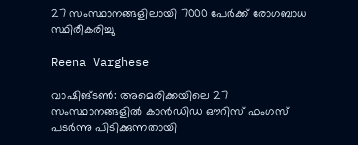27 സംസ്ഥാനങ്ങളിലായി 7000 പേർക്ക് രോഗബാധ സ്ഥിരീകരിച്ചു

Reena Varghese

വാഷിങ്ടൺ: അമെരിക്കയിലെ 27 സംസ്ഥാനങ്ങളിൽ കാന്‍ഡിഡ ഔറിസ് ഫംഗസ് പടർന്നു പിടിക്കുന്നതായി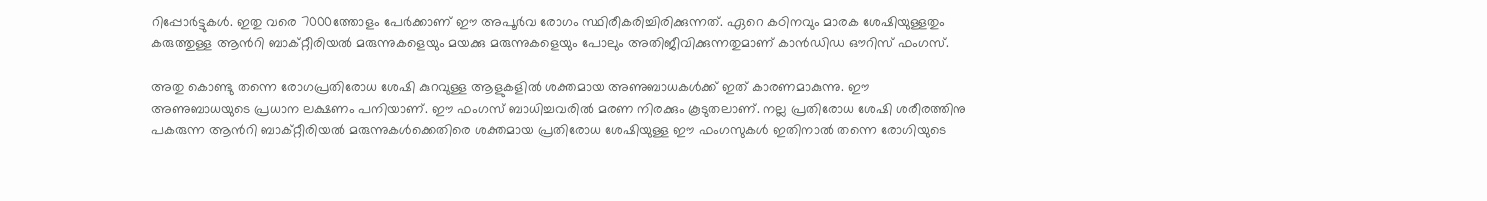റിപ്പോർട്ടുകൾ. ഇതു വരെ 7000ത്തോളം പേർക്കാണ് ഈ അപൂർവ രോഗം സ്ഥിരീകരിച്ചിരിക്കുന്നത്. ഏറെ കഠിനവും മാരക ശേഷിയുള്ളതും കരുത്തുള്ള ആന്‍റി ബാക്റ്റീരിയൽ മരുന്നുകളെയും മയക്കു മരുന്നുകളെയും പോലും അതിജീവിക്കുന്നതുമാണ് കാന്‍ഡിഡ ഔറിസ് ഫംഗസ്.

അതു കൊണ്ടു തന്നെ രോഗപ്രതിരോധ ശേഷി കുറവുള്ള ആളുകളിൽ ശക്തമായ അണുബാധകൾക്ക് ഇത് കാരണമാകുന്നു. ഈ അണുബാധയുടെ പ്രധാന ലക്ഷണം പനിയാണ്. ഈ ഫംഗസ് ബാധിച്ചവരിൽ മരണ നിരക്കും കൂടുതലാണ്. നല്ല പ്രതിരോധ ശേഷി ശരീരത്തിനു പകരുന്ന ആന്‍റി ബാക്റ്റീരിയൽ മരുന്നുകൾക്കെതിരെ ശക്തമായ പ്രതിരോധ ശേഷിയുള്ള ഈ ഫംഗസുകൾ ഇതിനാൽ തന്നെ രോഗിയുടെ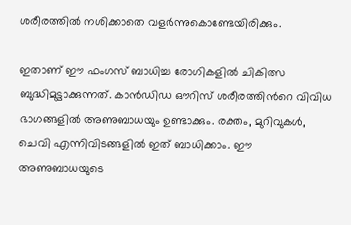ശരീരത്തിൽ നശിക്കാതെ വളർന്നുകൊണ്ടേയിരിക്കും.

ഇതാണ് ഈ ഫംഗസ് ബാധിച്ച രോഗികളിൽ ചികിത്സ ബുദ്ധിമുട്ടാക്കുന്നത്. കാൻഡിഡ ഔറിസ് ശരീരത്തിന്‍റെ വിവിധ ഭാഗങ്ങളിൽ അണുബാധയും ഉണ്ടാക്കും. രക്തം, മുറിവുകൾ, ചെവി എന്നിവിടങ്ങളിൽ ഇത് ബാധിക്കാം. ഈ അണുബാധയുടെ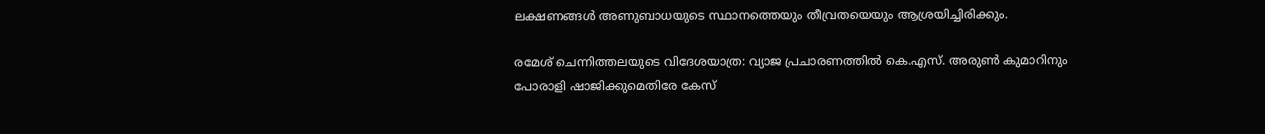ലക്ഷണങ്ങൾ അണുബാധയുടെ സ്ഥാനത്തെയും തീവ്രതയെയും ആശ്രയിച്ചിരിക്കും.

രമേശ് ചെന്നിത്തലയുടെ വിദേശയാത്ര: വ്യാജ പ്രചാരണത്തിൽ കെ.എസ്. അരുൺ കുമാറിനും പോരാളി ഷാജിക്കുമെതിരേ കേസ്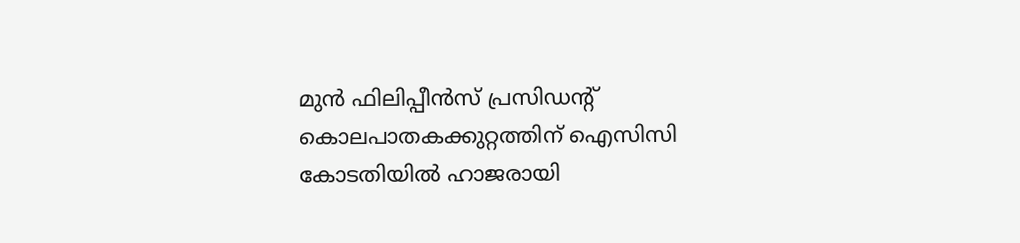മുൻ ഫിലിപ്പീൻസ് പ്രസിഡന്‍റ് കൊലപാതകക്കുറ്റത്തിന് ഐസിസി കോടതിയിൽ ഹാജരായി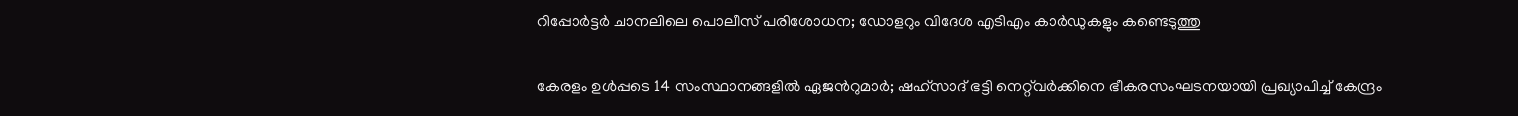റിപ്പോർട്ടർ ചാനലിലെ പൊലീസ് പരിശോധന; ഡോളറും വിദേശ എടിഎം കാർഡുകളും കണ്ടെടുത്തു

കേരളം ഉൾപ്പടെ 14 സംസ്ഥാനങ്ങളിൽ ഏജന്‍റുമാർ; ഷഹ്സാദ് ഭട്ടി നെറ്റ്‌വർക്കിനെ ഭീകരസംഘടനയായി പ്രഖ‍്യാപിച്ച് കേന്ദ്രം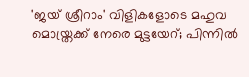'ജയ് ശ്രീറാം' വിളികളോടെ മഹുവ മൊയ്ത്രക്ക് നേരെ മുട്ടയേറ്; പിന്നിൽ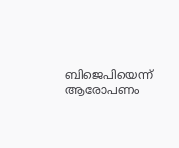ബിജെപിയെന്ന് ആരോപണം